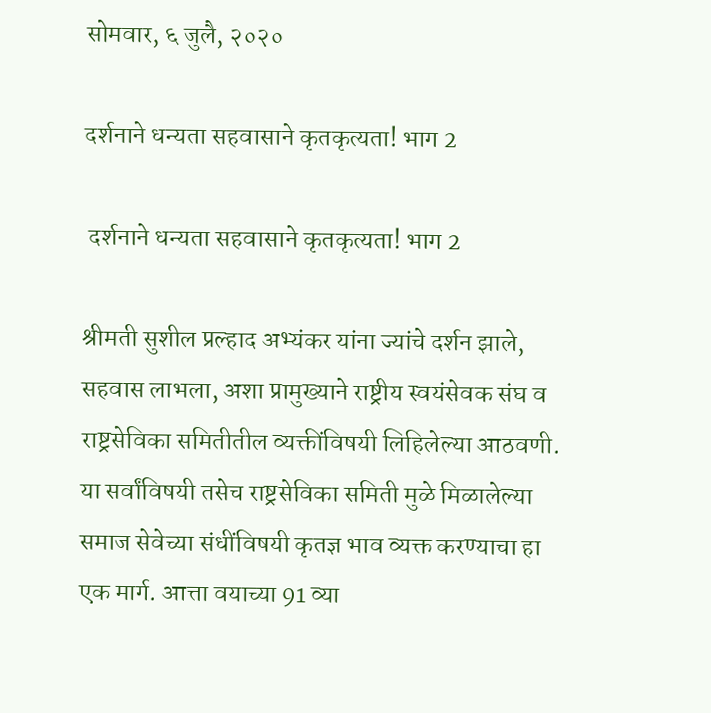सोमवार, ६ जुलै, २०२०

दर्शनाने धन्यता सहवासाने कृतकृत्यता! भाग 2

 दर्शनाने धन्यता सहवासाने कृतकृत्यता! भाग 2

श्रीमती सुशील प्रल्हाद अभ्यंकर यांना ज्यांचे दर्शन झाले, सहवास लाभला, अशा प्रामुख्याने राष्ट्रीय स्वयंसेवक संघ व राष्ट्रसेविका समितीतील व्यक्तींविषयी लिहिलेल्या आठवणी. या सर्वांविषयी तसेच राष्ट्रसेविका समिती मुळे मिळालेल्या समाज सेवेच्या संधींविषयी कृतज्ञ भाव व्यक्त करण्याचा हा एक मार्ग. आत्ता वयाच्या 91 व्या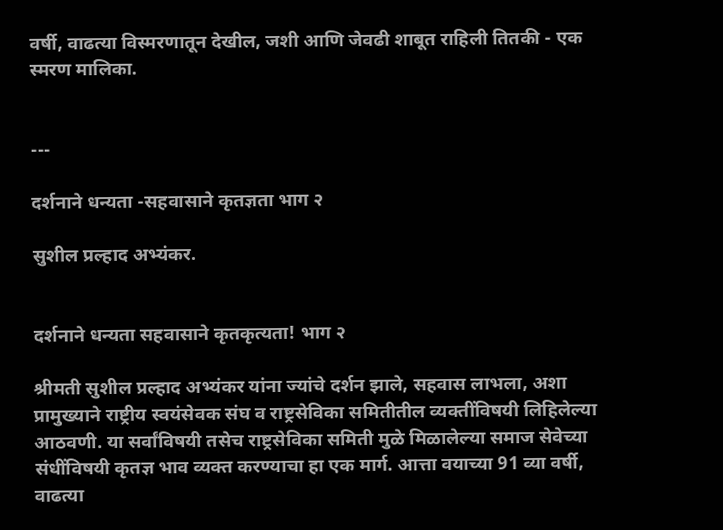वर्षी, वाढत्या विस्मरणातून देखील, जशी आणि जेवढी शाबूत राहिली तितकी - एक स्मरण मालिका.


---

दर्शनाने धन्यता -सहवासाने कृतज्ञता भाग २

सुशील प्रल्हाद अभ्यंकर.


दर्शनाने धन्यता सहवासाने कृतकृत्यता! भाग २

श्रीमती सुशील प्रल्हाद अभ्यंकर यांना ज्यांचे दर्शन झाले, सहवास लाभला, अशा प्रामुख्याने राष्ट्रीय स्वयंसेवक संघ व राष्ट्रसेविका समितीतील व्यक्तींविषयी लिहिलेल्या आठवणी. या सर्वांविषयी तसेच राष्ट्रसेविका समिती मुळे मिळालेल्या समाज सेवेच्या संधींविषयी कृतज्ञ भाव व्यक्त करण्याचा हा एक मार्ग. आत्ता वयाच्या 91 व्या वर्षी, वाढत्या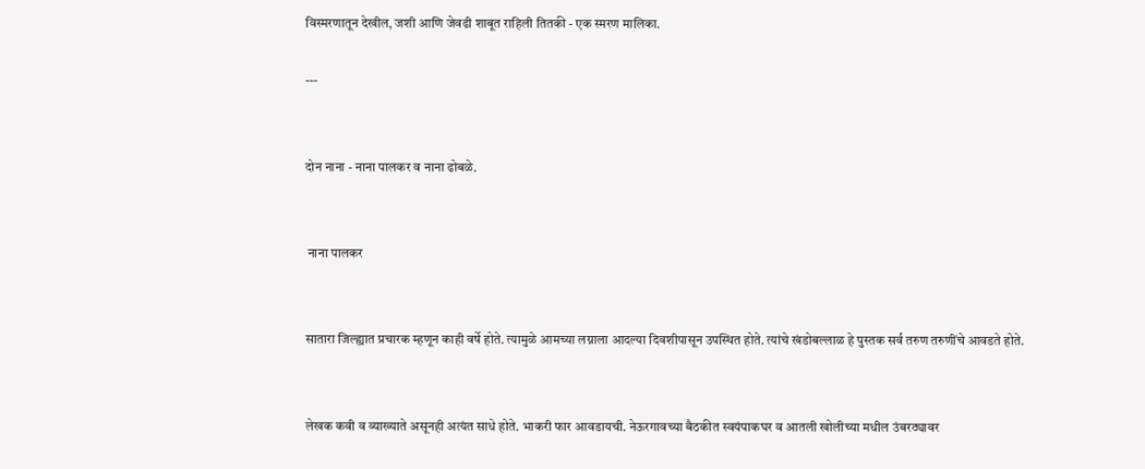विस्मरणातून देखील, जशी आणि जेवढी शाबूत राहिली तितकी - एक स्मरण मालिका.

---


दोन नाना - नाना पालकर व नाना ढोबळे.


 नाना पालकर


सातारा जिल्ह्यात प्रचारक म्हणून काही वर्षे होते. त्यामुळे आमच्या लग्नाला आदल्या दिवशीपासून उपस्थित होते. त्यांचे खंडोबल्लाळ हे पुस्तक सर्व तरुण तरुणींचे आवडते होते.


लेखक कवी व व्याख्याते असूनही अत्यंत साधे होते. भाकरी फार आवडायची. नेऊरगावच्या बैठकीत स्वयंपाकघर व आतली खोलीच्या मधील उंबरठ्यावर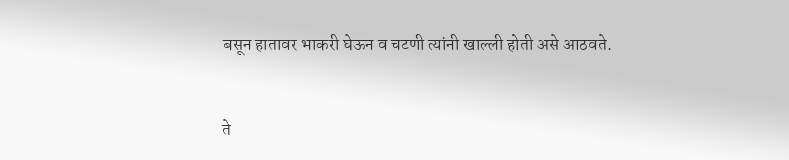बसून हातावर भाकरी घेऊन व चटणी त्यांनी खाल्ली होती असे आठवते.


ते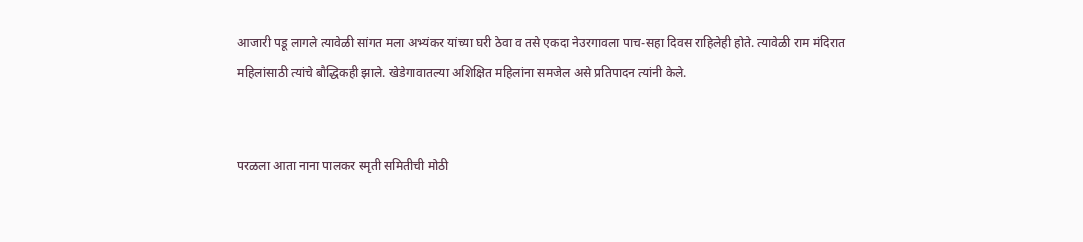आजारी पडू लागले त्यावेळी सांगत मला अभ्यंकर यांच्या घरी ठेवा व तसे एकदा नेउरगावला पाच-सहा दिवस राहिलेही होते. त्यावेळी राम मंदिरात महिलांसाठी त्यांचे बौद्धिकही झाले. खेडेगावातल्या अशिक्षित महिलांना समजेल असे प्रतिपादन त्यांनी केले.


परळला आता नाना पालकर स्मृती समितीची मोठी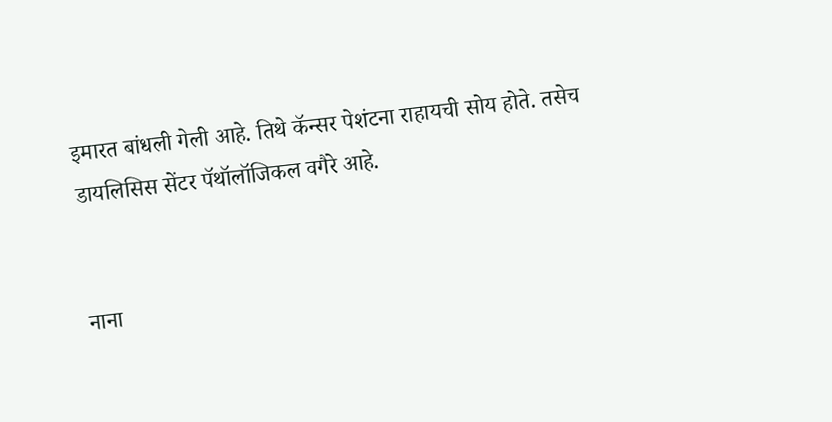इमारत बांधली गेली आहे. तिथे कॅन्सर पेशंटना राहायची सोय होते. तसेच डायलिसिस सेंटर पॅथॉलॉजिकल वगैरे आहे.


नाना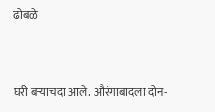ढोबळे


घरी बऱ्याचदा आले. औरंगाबादला दोन-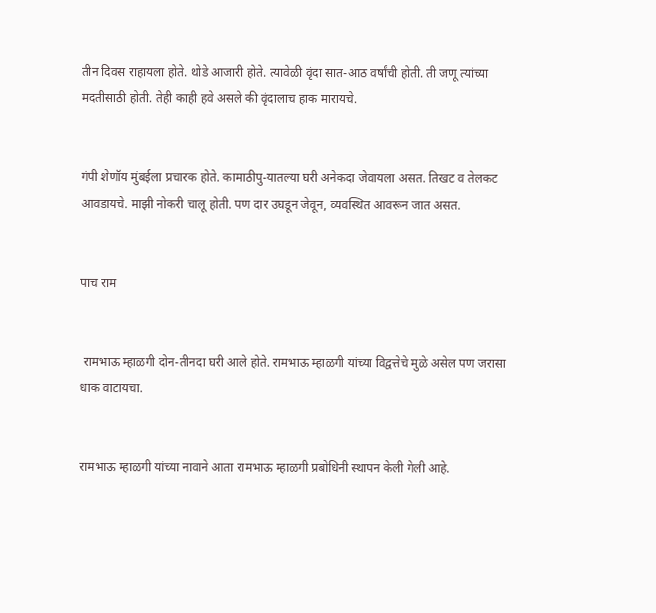तीन दिवस राहायला होते. थोडे आजारी होते. त्यावेळी वृंदा सात-आठ वर्षांची होती. ती जणू त्यांच्या मदतीसाठी होती. तेही काही हवे असले की वृंदालाच हाक मारायचे.


गंपी शेणॉय मुंबईला प्रचारक होते. कामाठीपु-यातल्या घरी अनेकदा जेवायला असत. तिखट व तेलकट आवडायचे. माझी नोकरी चालू होती. पण दार उघडून जेवून, व्यवस्थित आवरून जात असत.


पाच राम


 रामभाऊ म्हाळगी दोन-तीनदा घरी आले होते. रामभाऊ म्हाळगी यांच्या विद्वत्तेचे मुळे असेल पण जरासा धाक वाटायचा.


रामभाऊ म्हाळगी यांच्या नावाने आता रामभाऊ म्हाळगी प्रबोधिनी स्थापन केली गेली आहे.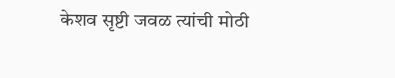केशव सृष्टी जवळ त्यांची मोठी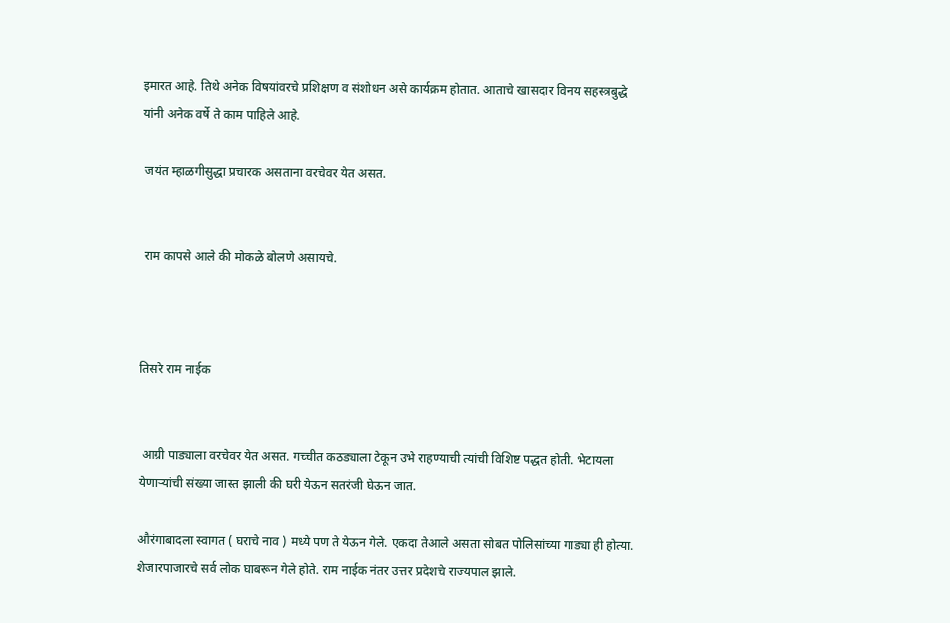इमारत आहे. तिथे अनेक विषयांवरचे प्रशिक्षण व संशोधन असे कार्यक्रम होतात. आताचे खासदार विनय सहस्त्रबुद्धे यांनी अनेक वर्षे ते काम पाहिले आहे.

 जयंत म्हाळगीसुद्धा प्रचारक असताना वरचेवर येत असत.


 राम कापसे आले की मोकळे बोलणे असायचे.



तिसरे राम नाईक


 आग्री पाड्याला वरचेवर येत असत. गच्चीत कठड्याला टेकून उभे राहण्याची त्यांची विशिष्ट पद्धत होती. भेटायला येणाऱ्यांची संख्या जास्त झाली की घरी येऊन सतरंजी घेऊन जात.

औरंगाबादला स्वागत ( घराचे नाव ) मध्ये पण ते येऊन गेले. एकदा तेआले असता सोबत पोलिसांच्या गाड्या ही होत्या. शेजारपाजारचे सर्व लोक घाबरून गेले होते. राम नाईक नंतर उत्तर प्रदेशचे राज्यपाल झाले.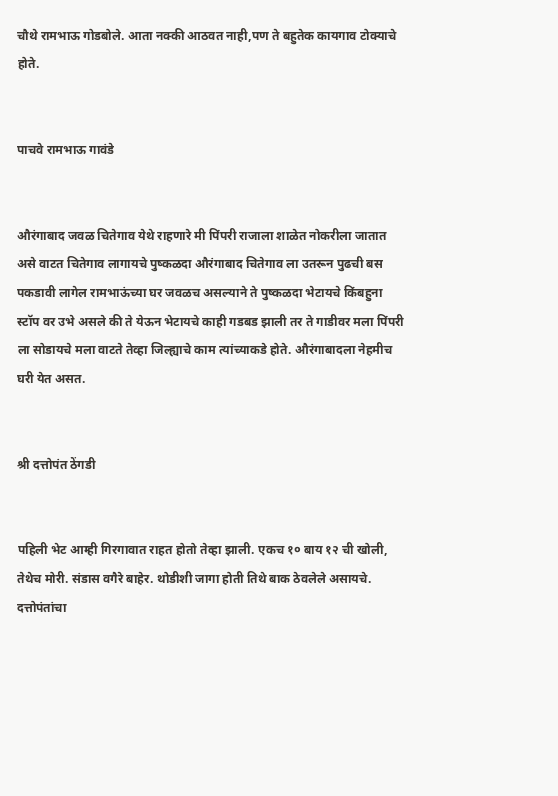चौथे रामभाऊ गोडबोले. आता नक्की आठवत नाही,पण ते बहुतेक कायगाव टोक्याचे होते.


पाचवे रामभाऊ गावंडे


औरंगाबाद जवळ चितेगाव येथे राहणारे मी पिंपरी राजाला शाळेत नोकरीला जातात असे वाटत चितेगाव लागायचे पुष्कळदा औरंगाबाद चितेगाव ला उतरून पुढची बस पकडावी लागेल रामभाऊंच्या घर जवळच असल्याने ते पुष्कळदा भेटायचे किंबहुना स्टॉप वर उभे असले की ते येऊन भेटायचे काही गडबड झाली तर ते गाडीवर मला पिंपरी ला सोडायचे मला वाटते तेव्हा जिल्ह्याचे काम त्यांच्याकडे होते. औरंगाबादला नेहमीच घरी येत असत.


श्री दत्तोपंत ठेंगडी


पहिली भेट आम्ही गिरगावात राहत होतो तेव्हा झाली. एकच १० बाय १२ ची खोली, तेथेच मोरी. संडास वगैरे बाहेर. थोडीशी जागा होती तिथे बाक ठेवलेले असायचे. दत्तोपंतांचा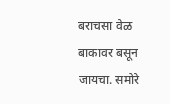बराचसा वेळ बाकावर बसून जायचा. समोरे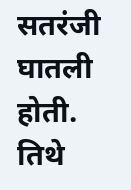सतरंजी घातली होती. तिथे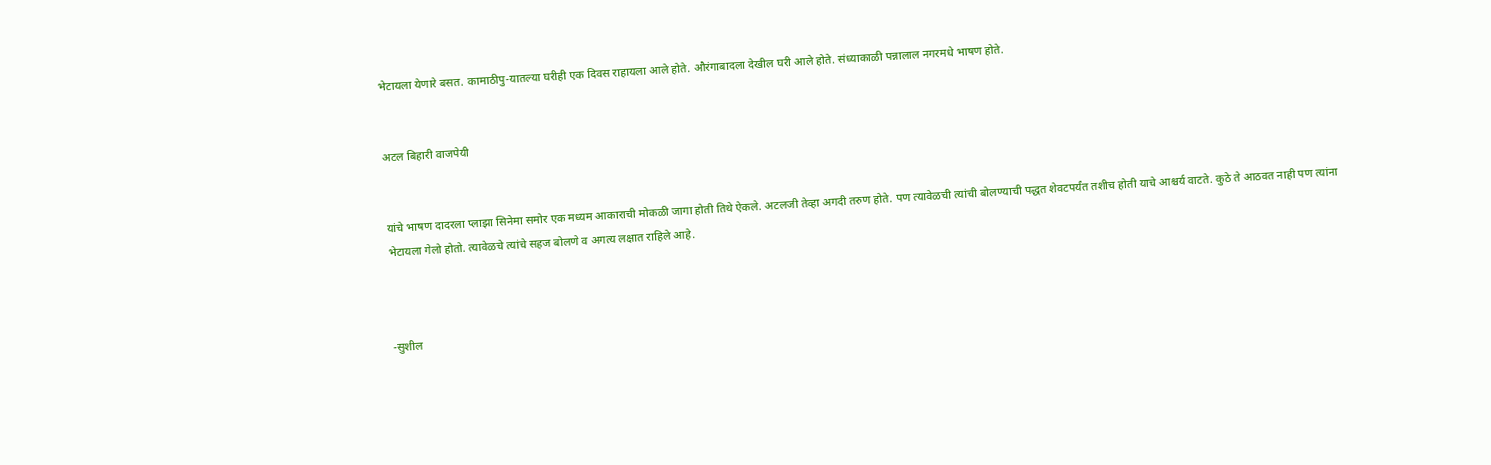भेटायला येणारे बसत. कामाठीपु-यातल्या घरीही एक दिवस राहायला आले होते. औरंगाबादला देखील घरी आले होते. संध्याकाळी पन्नालाल नगरमधे भाषण होते.


अटल बिहारी वाजपेयी


यांचे भाषण दादरला प्लाझा सिनेमा समोर एक मध्यम आकाराची मोकळी जागा होती तिथे ऐकले. अटलजी तेव्हा अगदी तरुण होते. पण त्यावेळची त्यांची बोलण्याची पद्धत शेवटपर्यंत तशीच होती याचे आश्चर्य वाटते. कुठे ते आठवत नाही पण त्यांना भेटायला गेलो होतो. त्यावेळचे त्यांचे सहज बोलणे व अगत्य लक्षात राहिले आहे.



-सुशील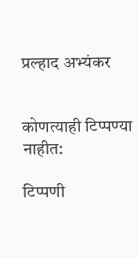प्रल्हाद अभ्यंकर


कोणत्याही टिप्पण्‍या नाहीत:

टिप्पणी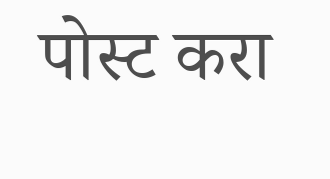पोस्ट करा